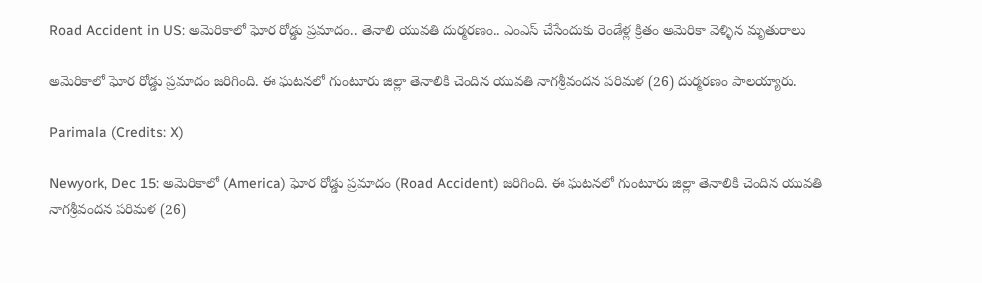Road Accident in US: అమెరికాలో ఘోర రోడ్డు ప్రమాదం.. తెనాలి యువతి దుర్మరణం.. ఎంఎస్ చేసేందుకు రెండేళ్ల క్రితం అమెరికా వెళ్ళిన మృతురాలు

అమెరికాలో ఘోర రోడ్డు ప్రమాదం జరిగింది. ఈ ఘటనలో గుంటూరు జిల్లా తెనాలికి చెందిన యువతి నాగశ్రీవందన పరిమళ (26) దుర్మరణం పాలయ్యారు.

Parimala (Credits: X)

Newyork, Dec 15: అమెరికాలో (America) ఘోర రోడ్డు ప్రమాదం (Road Accident) జరిగింది. ఈ ఘటనలో గుంటూరు జిల్లా తెనాలికి చెందిన యువతి నాగశ్రీవందన పరిమళ (26)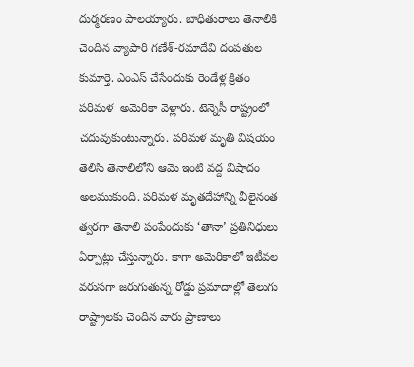దుర్మరణం పాలయ్యారు. బాధితురాలు తెనాలికి చెందిన వ్యాపారి గణేశ్-రమాదేవి దంపతుల కుమార్తె. ఎంఎస్ చేసేందుకు రెండేళ్ల క్రితం పరిమళ  అమెరికా వెళ్లారు. టెన్నెసీ రాష్ట్రంలో చదువుకుంటున్నారు. పరిమళ మృతి విషయం తెలిసి తెనాలిలోని ఆమె ఇంటి వద్ద విషాదం అలముకుంది. పరిమళ మృతదేహాన్ని వీలైనంత త్వరగా తెనాలి పంపేందుకు ‘తానా’ ప్రతినిధులు ఏర్పాట్లు చేస్తున్నారు. కాగా అమెరికాలో ఇటీవల వరుసగా జరుగుతున్న రోడ్డు ప్రమాదాల్లో తెలుగు రాష్ట్రాలకు చెందిన వారు ప్రాణాలు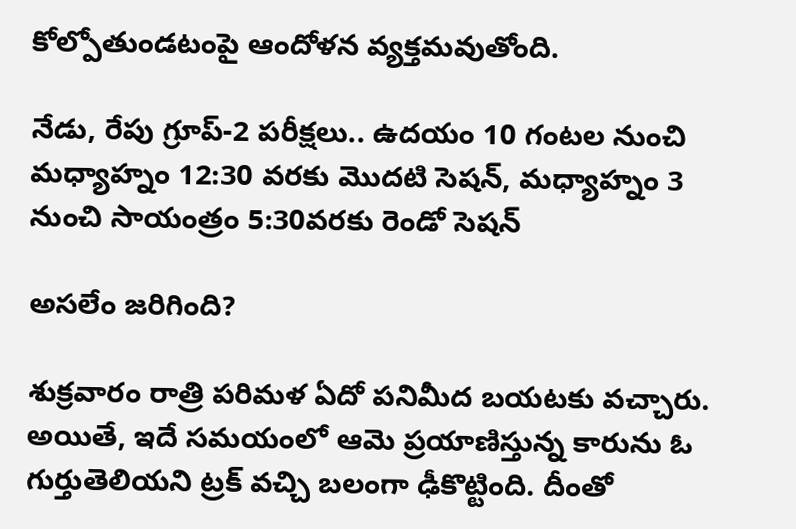కోల్పోతుండటంపై ఆందోళన వ్యక్తమవుతోంది.

నేడు, రేపు గ్రూప్‌-2 పరీక్షలు.. ఉదయం 10 గంటల నుంచి మధ్యాహ్నం 12:30 వరకు మొదటి సెషన్‌, మధ్యాహ్నం 3 నుంచి సాయంత్రం 5:30వరకు రెండో సెషన్‌

అసలేం జరిగింది?

శుక్రవారం రాత్రి పరిమళ ఏదో పనిమీద బయటకు వచ్చారు. అయితే, ఇదే సమయంలో ఆమె ప్రయాణిస్తున్న కారును ఓ గుర్తుతెలియని ట్రక్ వచ్చి బలంగా ఢీకొట్టింది. దీంతో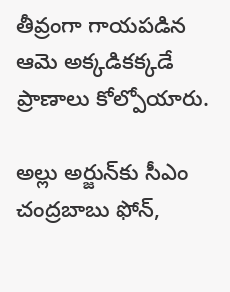తీవ్రంగా గాయపడిన ఆమె అక్కడికక్కడే ప్రాణాలు కోల్పోయారు.

అల్లు అర్జున్‌కు సీఎం చంద్రబాబు ఫోన్,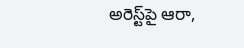అరెస్ట్‌పై ఆరా,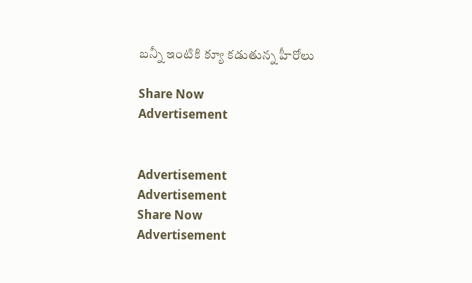బన్నీ ఇంటికి క్యూ కడుతున్న హీరోలు

Share Now
Advertisement


Advertisement
Advertisement
Share Now
Advertisement